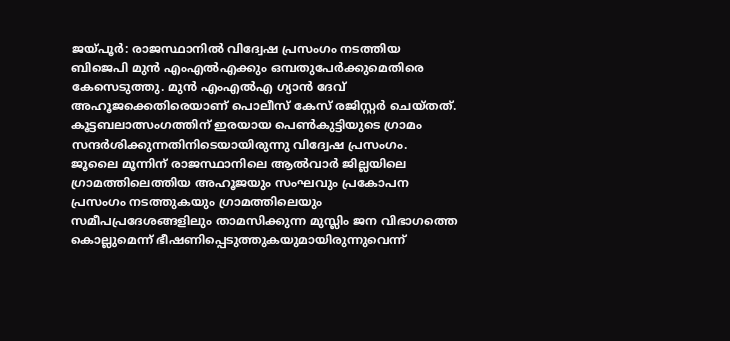ജയ്പൂർ: രാജസ്ഥാനിൽ വിദ്വേഷ പ്രസംഗം നടത്തിയ ബിജെപി മുൻ എംഎൽഎക്കും ഒമ്പതുപേർക്കുമെതിരെ കേസെടുത്തു. മുൻ എംഎൽഎ ഗ്യാൻ ദേവ് അഹൂജക്കെതിരെയാണ് പൊലീസ് കേസ് രജിസ്റ്റർ ചെയ്തത്. കൂട്ടബലാത്സംഗത്തിന് ഇരയായ പെൺകുട്ടിയുടെ ഗ്രാമം സന്ദർശിക്കുന്നതിനിടെയായിരുന്നു വിദ്വേഷ പ്രസംഗം.
ജൂലൈ മൂന്നിന് രാജസ്ഥാനിലെ ആൽവാർ ജില്ലയിലെ ഗ്രാമത്തിലെത്തിയ അഹൂജയും സംഘവും പ്രകോപന പ്രസംഗം നടത്തുകയും ഗ്രാമത്തിലെയും സമീപപ്രദേശങ്ങളിലും താമസിക്കുന്ന മുസ്ലിം ജന വിഭാഗത്തെ കൊല്ലുമെന്ന് ഭീഷണിപ്പെടുത്തുകയുമായിരുന്നുവെന്ന്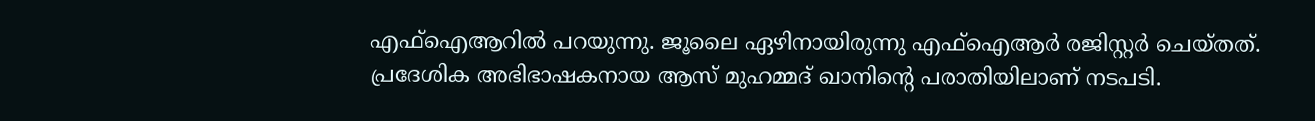എഫ്ഐആറിൽ പറയുന്നു. ജൂലൈ ഏഴിനായിരുന്നു എഫ്ഐആർ രജിസ്റ്റർ ചെയ്തത്.
പ്രദേശിക അഭിഭാഷകനായ ആസ് മുഹമ്മദ് ഖാനിന്റെ പരാതിയിലാണ് നടപടി.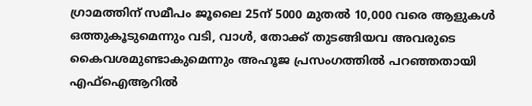ഗ്രാമത്തിന് സമീപം ജൂലൈ 25ന് 5000 മുതൽ 10,000 വരെ ആളുകൾ ഒത്തുകൂടുമെന്നും വടി, വാൾ, തോക്ക് തുടങ്ങിയവ അവരുടെ കൈവശമുണ്ടാകുമെന്നും അഹൂജ പ്രസംഗത്തിൽ പറഞ്ഞതായി എഫ്ഐആറിൽ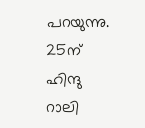പറയുന്നു. 25ന് ഹിന്ദു റാലി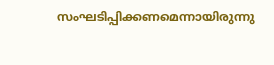സംഘടിപ്പിക്കണമെന്നായിരുന്നു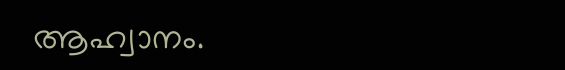ആഹ്വാനം.